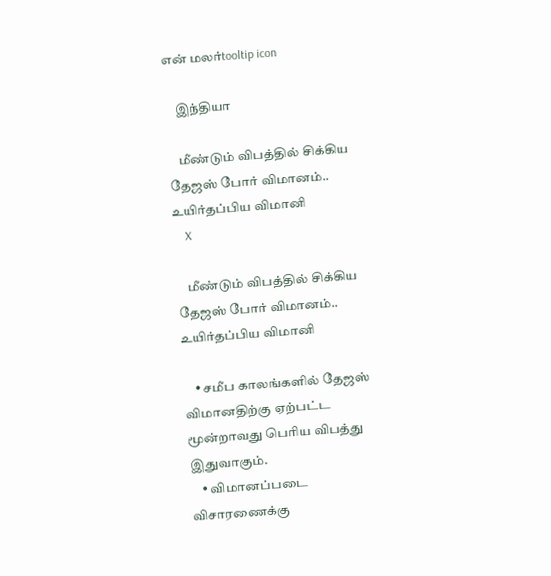என் மலர்tooltip icon

    இந்தியா

    மீண்டும் விபத்தில் சிக்கிய தேஜஸ் போர் விமானம்.. உயிர்தப்பிய விமானி
    X

    மீண்டும் விபத்தில் சிக்கிய தேஜஸ் போர் விமானம்.. உயிர்தப்பிய விமானி

    • சமீப காலங்களில் தேஜஸ் விமானதிற்கு ஏற்பட்ட மூன்றாவது பெரிய விபத்து இதுவாகும்.
    • விமானப்படை விசாரணைக்கு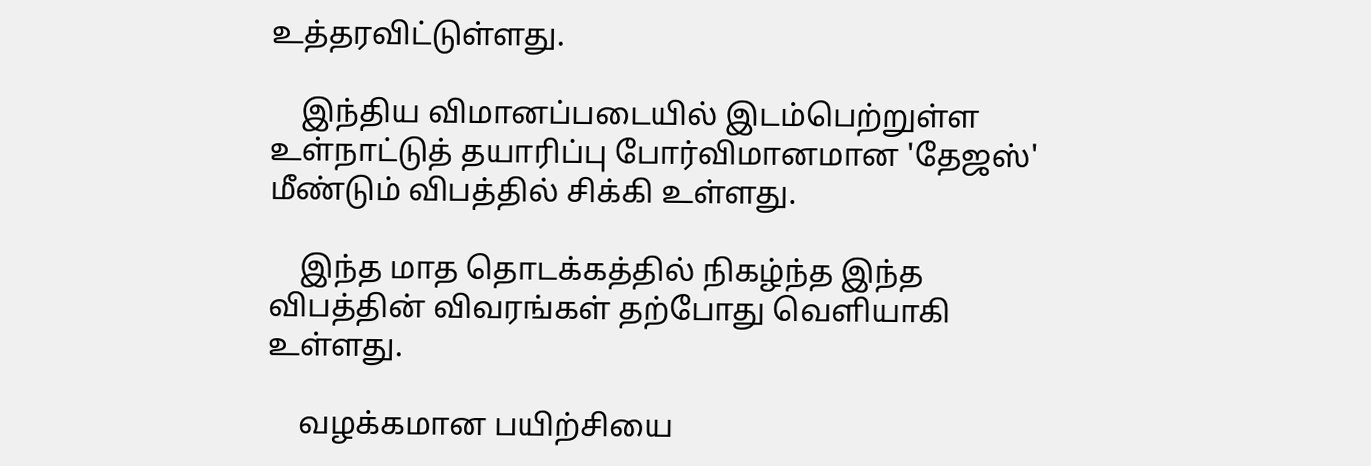உத்தரவிட்டுள்ளது.

    இந்திய விமானப்படையில் இடம்பெற்றுள்ள உள்நாட்டுத் தயாரிப்பு போர்விமானமான 'தேஜஸ்' மீண்டும் விபத்தில் சிக்கி உள்ளது.

    இந்த மாத தொடக்கத்தில் நிகழ்ந்த இந்த விபத்தின் விவரங்கள் தற்போது வெளியாகி உள்ளது.

    வழக்கமான பயிற்சியை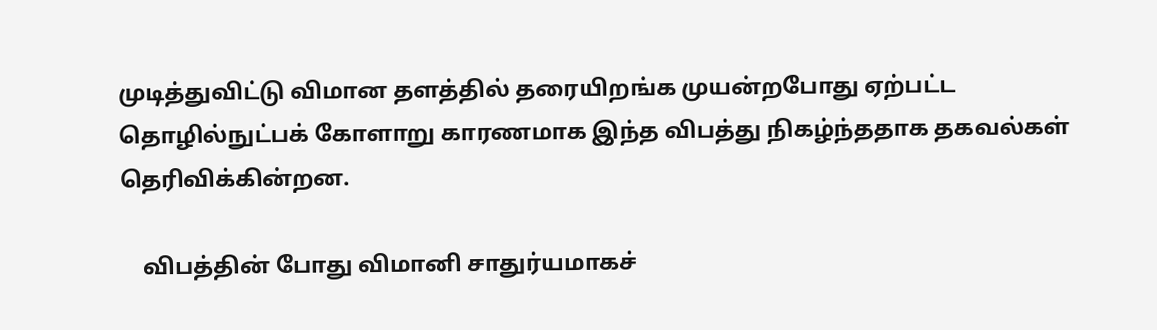முடித்துவிட்டு விமான தளத்தில் தரையிறங்க முயன்றபோது ஏற்பட்ட தொழில்நுட்பக் கோளாறு காரணமாக இந்த விபத்து நிகழ்ந்ததாக தகவல்கள் தெரிவிக்கின்றன.

    விபத்தின் போது விமானி சாதுர்யமாகச்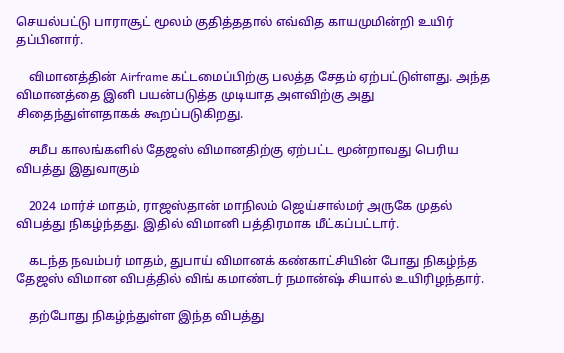செயல்பட்டு பாராசூட் மூலம் குதித்ததால் எவ்வித காயமுமின்றி உயிர் தப்பினார்.

    விமானத்தின் Airframe கட்டமைப்பிற்கு பலத்த சேதம் ஏற்பட்டுள்ளது. அந்த விமானத்தை இனி பயன்படுத்த முடியாத அளவிற்கு அது சிதைந்துள்ளதாகக் கூறப்படுகிறது.

    சமீப காலங்களில் தேஜஸ் விமானதிற்கு ஏற்பட்ட மூன்றாவது பெரிய விபத்து இதுவாகும்

    2024 மார்ச் மாதம், ராஜஸ்தான் மாநிலம் ஜெய்சால்மர் அருகே முதல் விபத்து நிகழ்ந்தது. இதில் விமானி பத்திரமாக மீட்கப்பட்டார்.

    கடந்த நவம்பர் மாதம், துபாய் விமானக் கண்காட்சியின் போது நிகழ்ந்த தேஜஸ் விமான விபத்தில் விங் கமாண்டர் நமான்ஷ் சியால் உயிரிழந்தார்.

    தற்போது நிகழ்ந்துள்ள இந்த விபத்து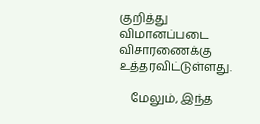குறித்து விமானப்படை விசாரணைக்கு உத்தரவிட்டுள்ளது.

    மேலும், இந்த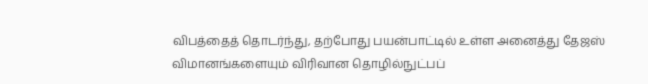விபத்தைத் தொடர்ந்து, தற்போது பயன்பாட்டில் உள்ள அனைத்து தேஜஸ் விமானங்களையும் விரிவான தொழில்நுட்பப்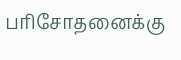பரிசோதனைக்கு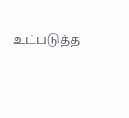உட்படுத்த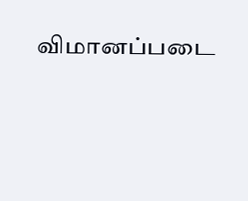விமானப்படை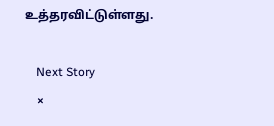உத்தரவிட்டுள்ளது.

    Next Story
    ×